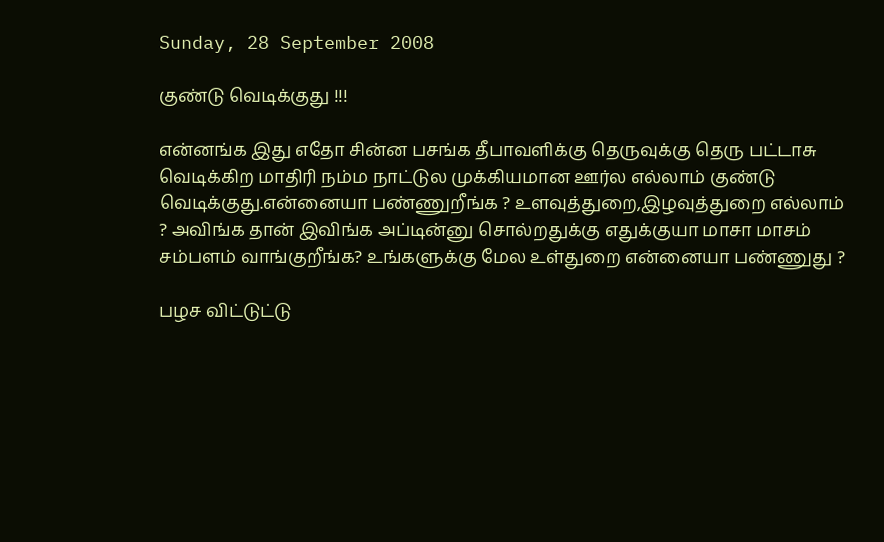Sunday, 28 September 2008

குண்டு வெடிக்குது !!!

என்னங்க இது எதோ சின்ன பசங்க தீபாவளிக்கு தெருவுக்கு தெரு பட்டாசு வெடிக்கிற மாதிரி நம்ம நாட்டுல முக்கியமான ஊர்ல எல்லாம் குண்டு வெடிக்குது.என்னையா பண்ணுறீங்க ? உளவுத்துறை,இழவுத்துறை எல்லாம் ? அவிங்க தான் இவிங்க அப்டின்னு சொல்றதுக்கு எதுக்குயா மாசா மாசம் சம்பளம் வாங்குறீங்க? உங்களுக்கு மேல உள்துறை என்னையா பண்ணுது ?

பழச விட்டுட்டு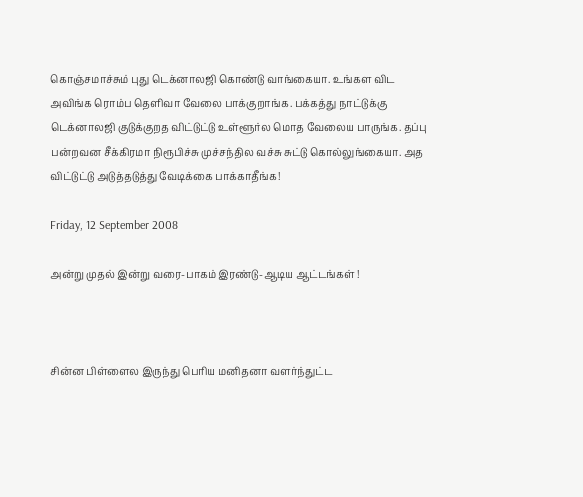கொஞ்சமாச்சும் புது டெக்னாலஜி கொண்டு வாங்கையா. உங்கள விட அவிங்க ரொம்ப தெளிவா வேலை பாக்குறாங்க. பக்கத்து நாட்டுக்கு டெக்னாலஜி குடுக்குறத விட்டுட்டு உள்ளூர்ல மொத வேலைய பாருங்க. தப்பு பன்றவன சீக்கிரமா நிரூபிச்சு முச்சந்தில வச்சு சுட்டு கொல்லுங்கையா. அத விட்டுட்டு அடுத்தடுத்து வேடிக்கை பாக்காதீங்க!

Friday, 12 September 2008

அன்று முதல் இன்று வரை-பாகம் இரண்டு-ஆடிய ஆட்டங்கள் !



சின்ன பிள்ளைல இருந்து பெரிய மனிதனா வளர்ந்துட்ட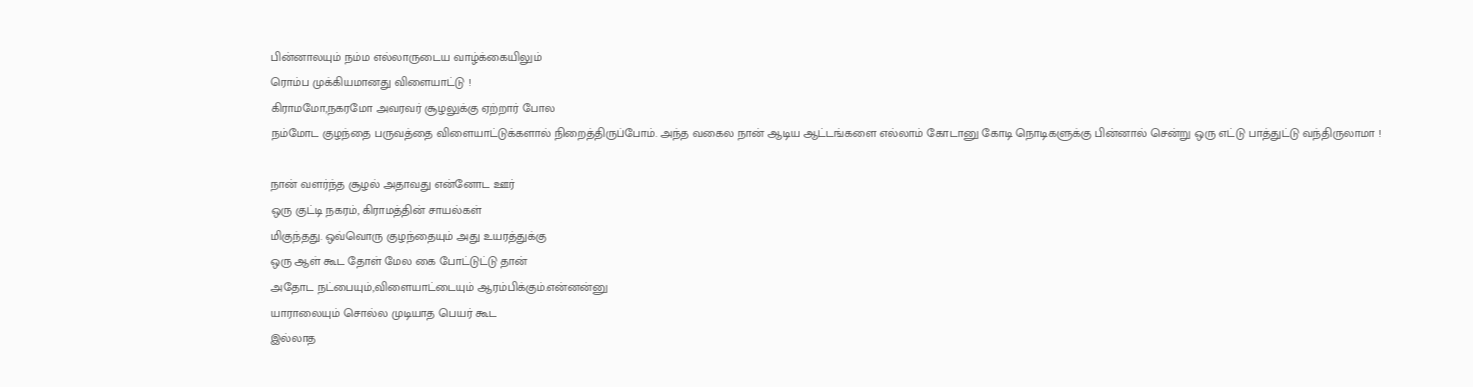பின்னாலயும் நம்ம எல்லாருடைய வாழ்க்கையிலும்
ரொம்ப முக்கியமானது விளையாட்டு !
கிராமமோ,நகரமோ அவரவர் சூழலுக்கு ஏற்றார் போல
நம்மோட குழந்தை பருவத்தை விளையாட்டுக்களால் நிறைத்திருப்போம். அந்த வகைல நான் ஆடிய ஆட்டங்களை எல்லாம் கோடானு கோடி நொடிகளுக்கு பின்னால் சென்று ஒரு எட்டு பாத்துட்டு வந்திருலாமா !

நான் வளர்ந்த சூழல் அதாவது என்னோட ஊர்
ஒரு குட்டி நகரம், கிராமத்தின் சாயல்கள்
மிகுந்தது. ஒவ்வொரு குழந்தையும் அது உயரத்துக்கு
ஒரு ஆள் கூட தோள் மேல கை போட்டுட்டு தான்
அதோட நட்பையும்,விளையாட்டையும் ஆரம்பிக்கும்.என்னன்னு
யாராலையும் சொல்ல முடியாத பெயர் கூட
இல்லாத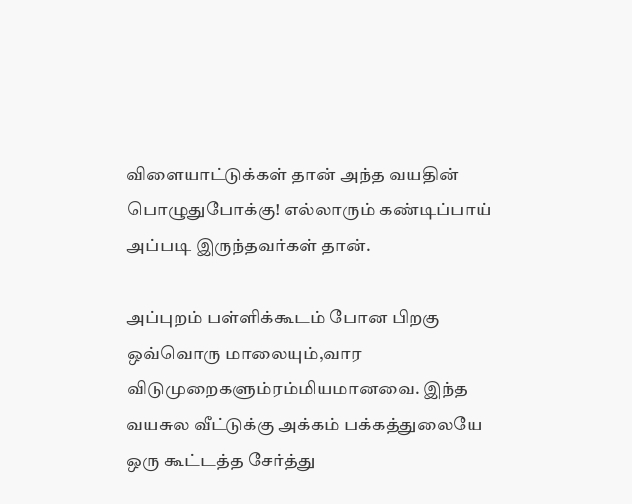விளையாட்டுக்கள் தான் அந்த வயதின்
பொழுதுபோக்கு! எல்லாரும் கண்டிப்பாய் அப்படி இருந்தவர்கள் தான்.

அப்புறம் பள்ளிக்கூடம் போன பிறகு ஒவ்வொரு மாலையும்,வார விடுமுறைகளும்ரம்மியமானவை. இந்த வயசுல வீட்டுக்கு அக்கம் பக்கத்துலையே ஒரு கூட்டத்த சேர்த்து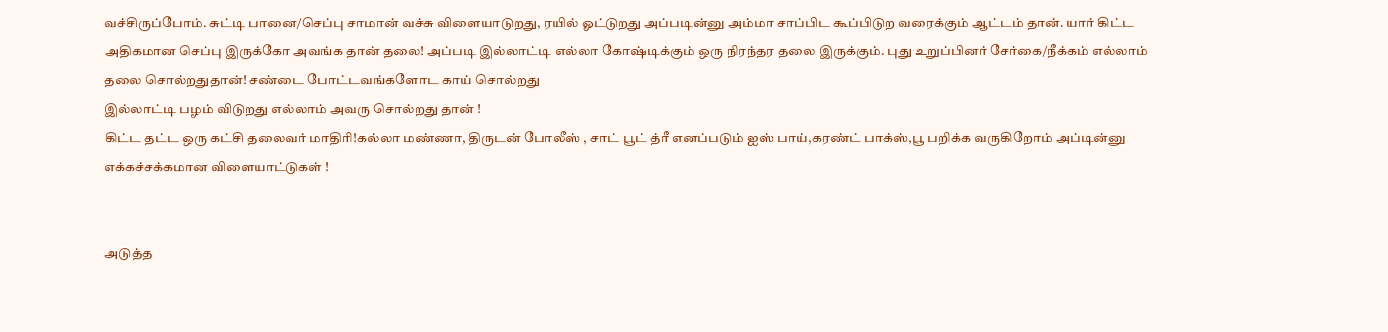வச்சிருப்போம். சுட்டி பானை/செப்பு சாமான் வச்சு விளையாடுறது, ரயில் ஓட்டுறது அப்படின்னு அம்மா சாப்பிட கூப்பிடுற வரைக்கும் ஆட்டம் தான். யார் கிட்ட அதிகமான செப்பு இருக்கோ அவங்க தான் தலை! அப்படி இல்லாட்டி எல்லா கோஷ்டிக்கும் ஒரு நிரந்தர தலை இருக்கும். புது உறுப்பினர் சேர்கை/நீக்கம் எல்லாம் தலை சொல்றதுதான்! சண்டை போட்டவங்களோட காய் சொல்றது
இல்லாட்டி பழம் விடுறது எல்லாம் அவரு சொல்றது தான் !
கிட்ட தட்ட ஒரு கட்சி தலைவர் மாதிரி!கல்லா மண்ணா, திருடன் போலீஸ் , சாட் பூட் த்ரீ எனப்படும் ஐஸ் பாய்,கரண்ட் பாக்ஸ்,பூ பறிக்க வருகிறோம் அப்டின்னு எக்கச்சக்கமான விளையாட்டுகள் !


அடுத்த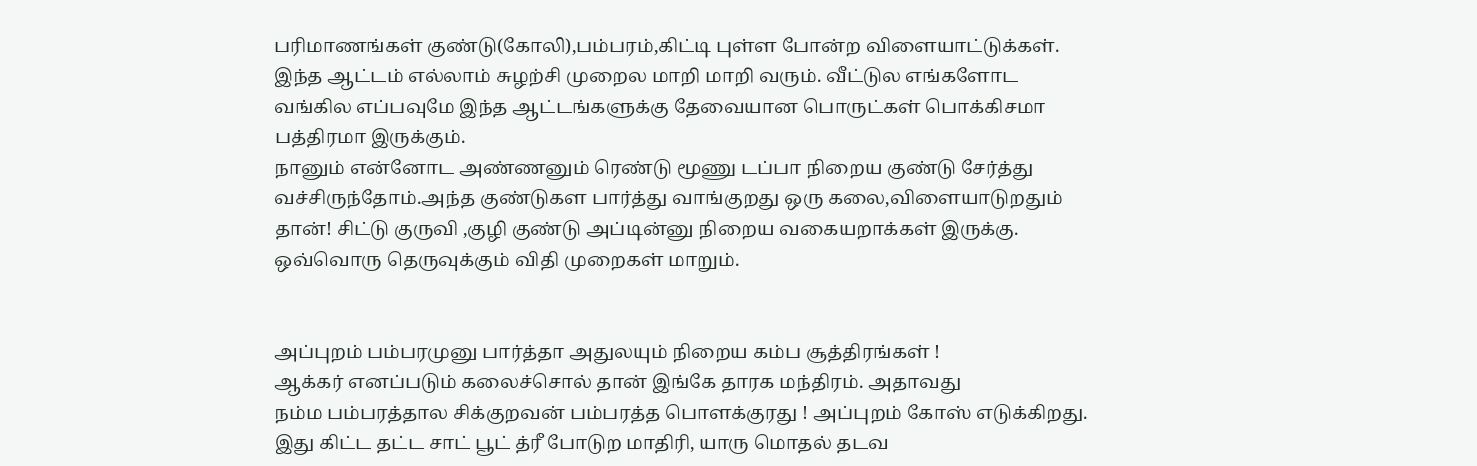பரிமாணங்கள் குண்டு(கோலி),பம்பரம்,கிட்டி புள்ள போன்ற விளையாட்டுக்கள். இந்த ஆட்டம் எல்லாம் சுழற்சி முறைல மாறி மாறி வரும். வீட்டுல எங்களோட வங்கில எப்பவுமே இந்த ஆட்டங்களுக்கு தேவையான பொருட்கள் பொக்கிசமா பத்திரமா இருக்கும்.
நானும் என்னோட அண்ணனும் ரெண்டு மூணு டப்பா நிறைய குண்டு சேர்த்து வச்சிருந்தோம்.அந்த குண்டுகள பார்த்து வாங்குறது ஒரு கலை,விளையாடுறதும் தான்! சிட்டு குருவி ,குழி குண்டு அப்டின்னு நிறைய வகையறாக்கள் இருக்கு. ஒவ்வொரு தெருவுக்கும் விதி முறைகள் மாறும்.


அப்புறம் பம்பரமுனு பார்த்தா அதுலயும் நிறைய கம்ப சூத்திரங்கள் !
ஆக்கர் எனப்படும் கலைச்சொல் தான் இங்கே தாரக மந்திரம். அதாவது
நம்ம பம்பரத்தால சிக்குறவன் பம்பரத்த பொளக்குரது ! அப்புறம் கோஸ் எடுக்கிறது. இது கிட்ட தட்ட சாட் பூட் த்ரீ போடுற மாதிரி, யாரு மொதல் தடவ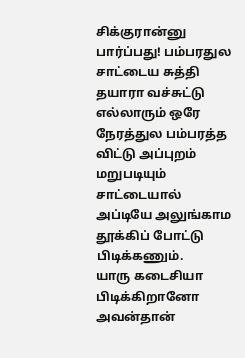சிக்குரான்னு பார்ப்பது! பம்பரதுல சாட்டைய சுத்தி தயாரா வச்சுட்டு எல்லாரும் ஒரே நேரத்துல பம்பரத்த விட்டு அப்புறம் மறுபடியும் சாட்டையால் அப்டியே அலுங்காம தூக்கிப் போட்டு பிடிக்கணும்.
யாரு கடைசியா பிடிக்கிறானோ அவன்தான்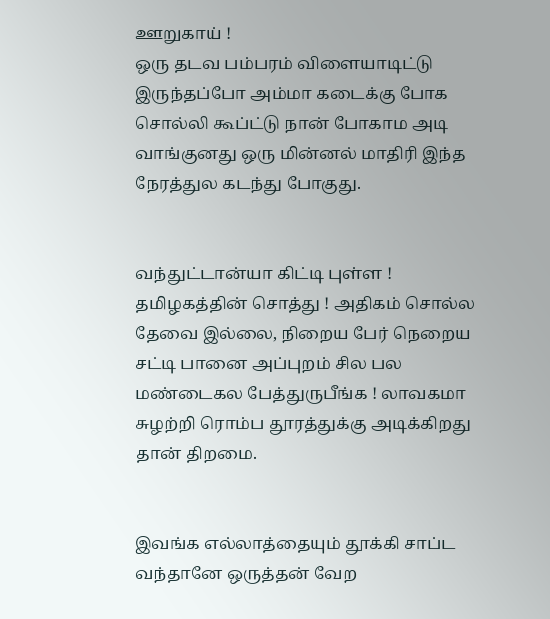ஊறுகாய் !
ஒரு தடவ பம்பரம் விளையாடிட்டு இருந்தப்போ அம்மா கடைக்கு போக சொல்லி கூப்ட்டு நான் போகாம அடி வாங்குனது ஒரு மின்னல் மாதிரி இந்த நேரத்துல கடந்து போகுது.


வந்துட்டான்யா கிட்டி புள்ள ! தமிழகத்தின் சொத்து ! அதிகம் சொல்ல தேவை இல்லை, நிறைய பேர் நெறைய சட்டி பானை அப்புறம் சில பல மண்டைகல பேத்துருபீங்க ! லாவகமா சுழற்றி ரொம்ப தூரத்துக்கு அடிக்கிறது தான் திறமை.


இவங்க எல்லாத்தையும் தூக்கி சாப்ட வந்தானே ஒருத்தன் வேற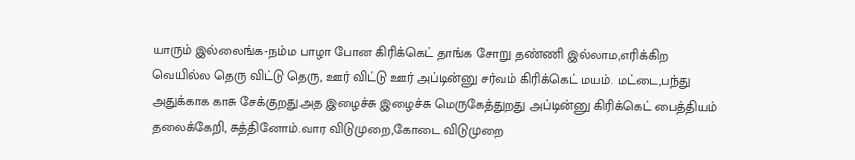யாரும் இல்லைங்க-நம்ம பாழா போன கிரிக்கெட் தாங்க சோறு தண்ணி இல்லாம,எரிக்கிற வெயில்ல தெரு விட்டு தெரு, ஊர் விட்டு ஊர் அப்டின்னு சர்வம் கிரிக்கெட் மயம். மட்டை,பந்து அதுக்காக காசு சேக்குறது.அத இழைச்சு இழைச்சு மெருகேத்துறது அப்டின்னு கிரிக்கெட் பைத்தியம்
தலைக்கேறி, சுத்தினோம்.வார விடுமுறை,கோடை விடுமுறை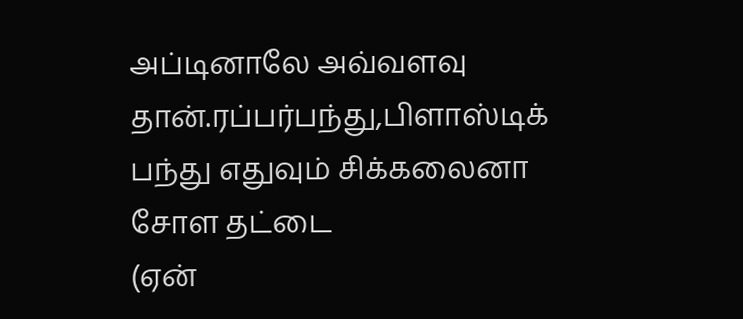அப்டினாலே அவ்வளவு தான்.ரப்பர்பந்து,பிளாஸ்டிக் பந்து எதுவும் சிக்கலைனா சோள தட்டை
(ஏன்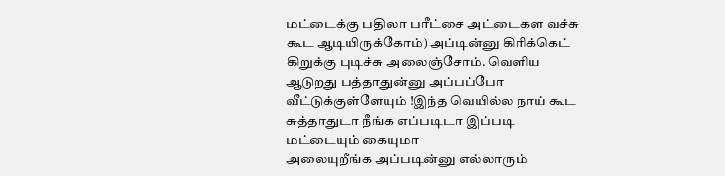மட்டைக்கு பதிலா பரீட்சை அட்டைகள வச்சு கூட ஆடியிருக்கோம்) அப்டின்னு கிரிக்கெட் கிறுக்கு புடிச்சு அலைஞ்சோம். வெளிய ஆடுறது பத்தாதுன்னு அப்பப்போ வீட்டுக்குள்ளேயும் !இந்த வெயில்ல நாய் கூட சுத்தாதுடா நீங்க எப்படிடா இப்படி மட்டையும் கையுமா
அலையுறீங்க அப்படின்னு எல்லாரும்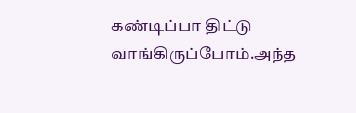கண்டிப்பா திட்டு வாங்கிருப்போம்.அந்த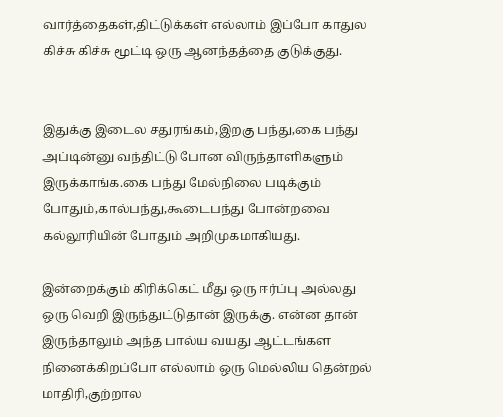வார்த்தைகள்,திட்டுக்கள் எல்லாம் இப்போ காதுல கிச்சு கிச்சு மூட்டி ஒரு ஆனந்தத்தை குடுக்குது.


இதுக்கு இடைல சதுரங்கம்,இறகு பந்து,கை பந்து அப்டின்னு வந்திட்டு போன விருந்தாளிகளும் இருக்காங்க.கை பந்து மேல்நிலை படிக்கும் போதும்,கால்பந்து,கூடைபந்து போன்றவை கல்லூரியின் போதும் அறிமுகமாகியது.

இன்றைக்கும் கிரிக்கெட் மீது ஒரு ஈர்ப்பு அல்லது ஒரு வெறி இருந்துட்டுதான் இருக்கு. என்ன தான் இருந்தாலும் அந்த பால்ய வயது ஆட்டங்கள நினைக்கிறப்போ எல்லாம் ஒரு மெல்லிய தென்றல் மாதிரி,குற்றால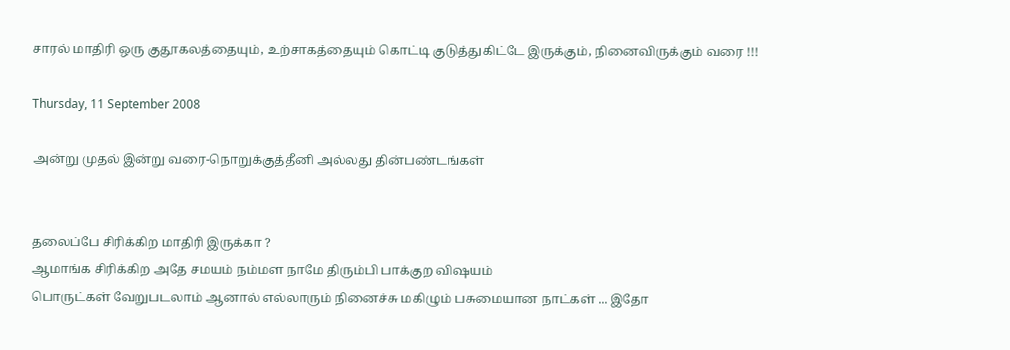சாரல் மாதிரி ஒரு குதூகலத்தையும், உற்சாகத்தையும் கொட்டி குடுத்துகிட்டே இருக்கும், நினைவிருக்கும் வரை !!!

Thursday, 11 September 2008

அன்று முதல் இன்று வரை-நொறுக்குத்தீனி அல்லது தின்பண்டங்கள்


தலைப்பே சிரிக்கிற மாதிரி இருக்கா ?
ஆமாங்க சிரிக்கிற அதே சமயம் நம்மள நாமே திரும்பி பாக்குற விஷயம்
பொருட்கள் வேறுபடலாம் ஆனால் எல்லாரும் நினைச்சு மகிழும் பசுமையான நாட்கள் ... இதோ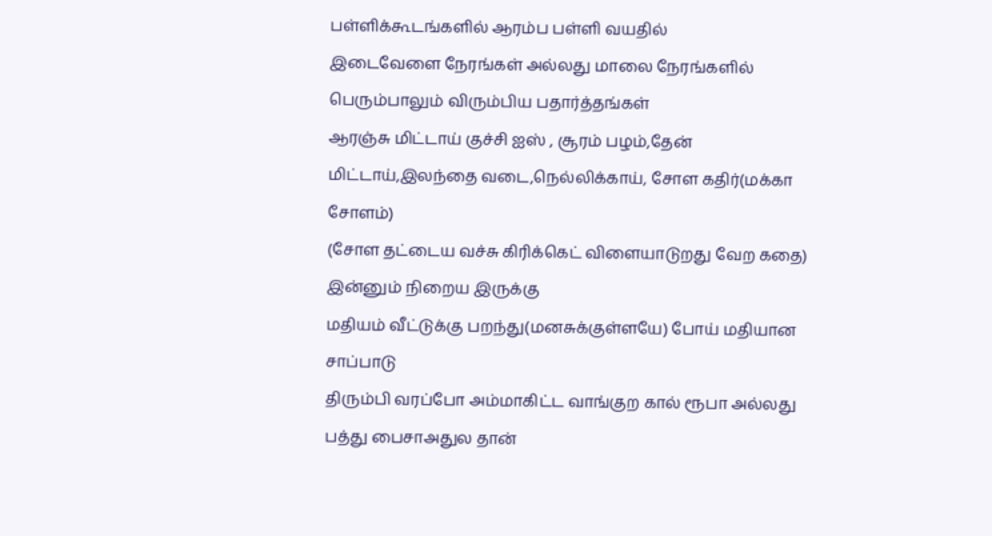பள்ளிக்கூடங்களில் ஆரம்ப பள்ளி வயதில்
இடைவேளை நேரங்கள் அல்லது மாலை நேரங்களில் பெரும்பாலும் விரும்பிய பதார்த்தங்கள்
ஆரஞ்சு மிட்டாய் குச்சி ஐஸ் , சூரம் பழம்,தேன் மிட்டாய்,இலந்தை வடை,நெல்லிக்காய், சோள கதிர்(மக்கா சோளம்)
(சோள தட்டைய வச்சு கிரிக்கெட் விளையாடுறது வேற கதை)
இன்னும் நிறைய இருக்கு
மதியம் வீட்டுக்கு பறந்து(மனசுக்குள்ளயே) போய் மதியான சாப்பாடு
திரும்பி வரப்போ அம்மாகிட்ட வாங்குற கால் ரூபா அல்லது பத்து பைசாஅதுல தான்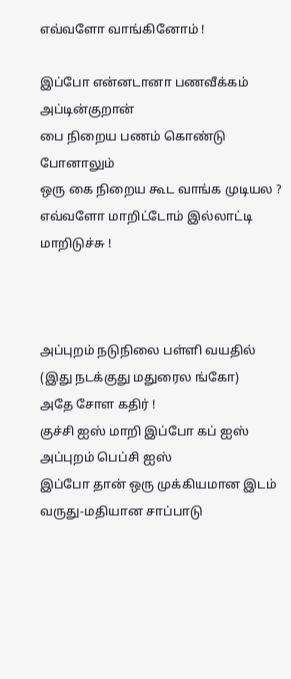எவ்வளோ வாங்கினோம் !

இப்போ என்னடானா பணவீக்கம் அப்டின்குறான்
பை நிறைய பணம் கொண்டு போனாலும்
ஒரு கை நிறைய கூட வாங்க முடியல ?
எவ்வளோ மாறிட்டோம் இல்லாட்டி மாறிடுச்சு !



அப்புறம் நடுநிலை பள்ளி வயதில் (இது நடக்குது மதுரைல ங்கோ)
அதே சோள கதிர் !
குச்சி ஐஸ் மாறி இப்போ கப் ஐஸ் அப்புறம் பெப்சி ஐஸ்
இப்போ தான் ஒரு முக்கியமான இடம் வருது-மதியான சாப்பாடு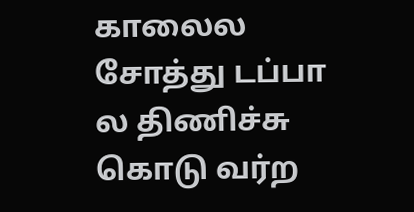காலைல சோத்து டப்பா ல திணிச்சு கொடு வர்ற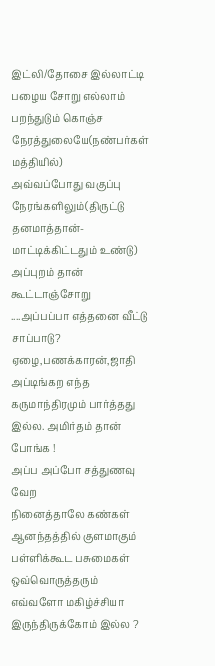இட்லி/தோசை இல்லாட்டி பழைய சோறு எல்லாம் பறந்துடும் கொஞ்ச நேரத்துலையே(நண்பர்கள் மத்தியில்)
அவ்வப்போது வகுப்பு நேரங்களிலும்(திருட்டு தனமாத்தான்-மாட்டிக்கிட்டதும் உண்டு)
அப்புறம் தான் கூட்டாஞ்சோறு ....அப்பப்பா எத்தனை வீட்டு சாப்பாடு? ஏழை,பணக்காரன்,ஜாதி அப்டிங்கற எந்த கருமாந்திரமும் பார்த்தது இல்ல. அமிர்தம் தான் போங்க !
அப்ப அப்போ சத்துணவு வேற
நினைத்தாலே கண்கள் ஆனந்தத்தில் குளமாகும் பள்ளிக்கூட பசுமைகள் ஒவ்வொருத்தரும் எவ்வளோ மகிழ்ச்சியா இருந்திருக்கோம் இல்ல ?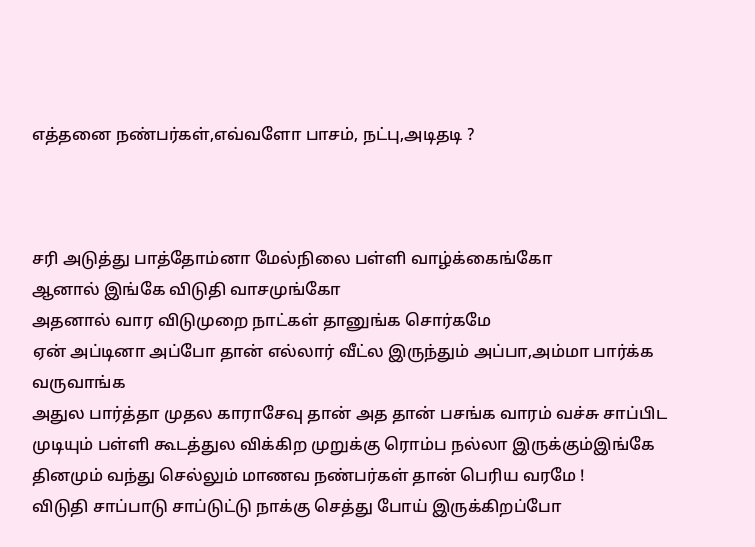எத்தனை நண்பர்கள்,எவ்வளோ பாசம், நட்பு,அடிதடி ?



சரி அடுத்து பாத்தோம்னா மேல்நிலை பள்ளி வாழ்க்கைங்கோ
ஆனால் இங்கே விடுதி வாசமுங்கோ
அதனால் வார விடுமுறை நாட்கள் தானுங்க சொர்கமே
ஏன் அப்டினா அப்போ தான் எல்லார் வீட்ல இருந்தும் அப்பா,அம்மா பார்க்க வருவாங்க
அதுல பார்த்தா முதல காராசேவு தான் அத தான் பசங்க வாரம் வச்சு சாப்பிட முடியும் பள்ளி கூடத்துல விக்கிற முறுக்கு ரொம்ப நல்லா இருக்கும்இங்கே தினமும் வந்து செல்லும் மாணவ நண்பர்கள் தான் பெரிய வரமே !
விடுதி சாப்பாடு சாப்டுட்டு நாக்கு செத்து போய் இருக்கிறப்போ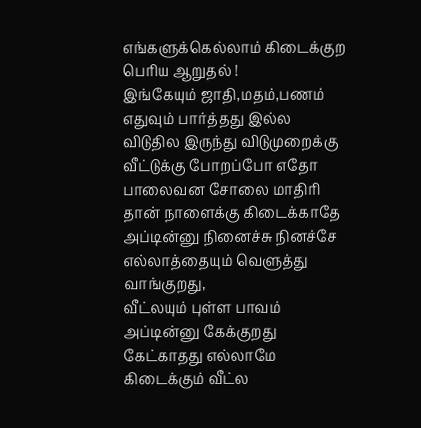எங்களுக்கெல்லாம் கிடைக்குற பெரிய ஆறுதல் !
இங்கேயும் ஜாதி,மதம்,பணம் எதுவும் பார்த்தது இல்ல
விடுதில இருந்து விடுமுறைக்கு வீட்டுக்கு போறப்போ எதோ பாலைவன சோலை மாதிரி தான் நாளைக்கு கிடைக்காதே அப்டின்னு நினைச்சு நினச்சே எல்லாத்தையும் வெளுத்து வாங்குறது,
வீட்லயும் புள்ள பாவம் அப்டின்னு கேக்குறது கேட்காதது எல்லாமே கிடைக்கும் வீட்ல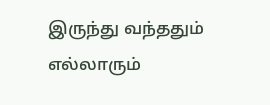இருந்து வந்ததும் எல்லாரும்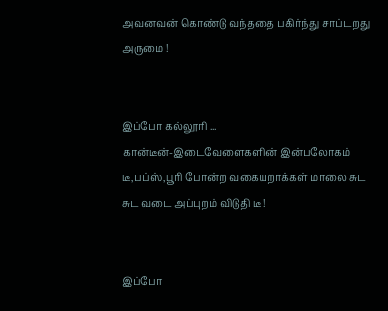அவனவன் கொண்டு வந்ததை பகிர்ந்து சாப்டறது அருமை !


இப்போ கல்லூரி ...
கான்டீன்-இடைவேளைகளின் இன்பலோகம்
டீ,பப்ஸ்,பூரி போன்ற வகையறாக்கள் மாலை சுட சுட வடை அப்புறம் விடுதி டீ !


இப்போ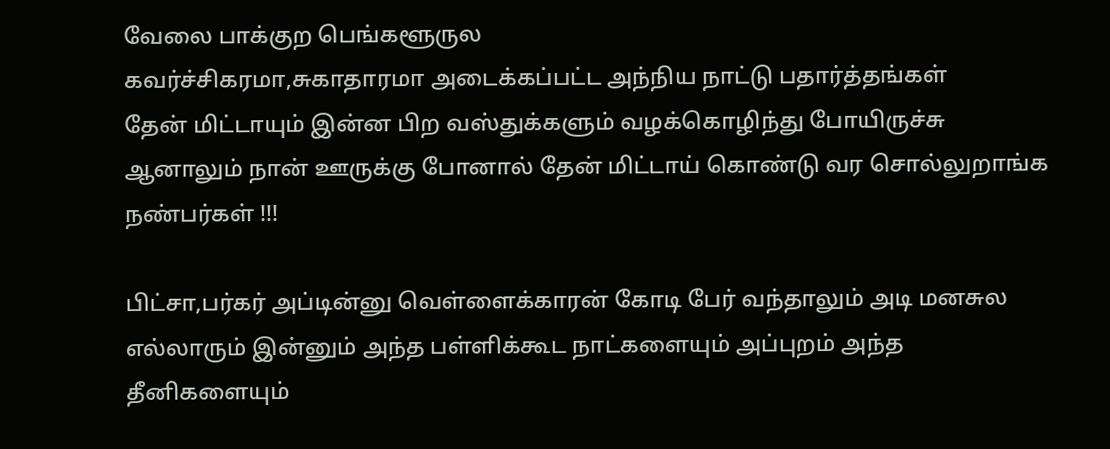வேலை பாக்குற பெங்களூருல
கவர்ச்சிகரமா,சுகாதாரமா அடைக்கப்பட்ட அந்நிய நாட்டு பதார்த்தங்கள்
தேன் மிட்டாயும் இன்ன பிற வஸ்துக்களும் வழக்கொழிந்து போயிருச்சு ஆனாலும் நான் ஊருக்கு போனால் தேன் மிட்டாய் கொண்டு வர சொல்லுறாங்க நண்பர்கள் !!!

பிட்சா,பர்கர் அப்டின்னு வெள்ளைக்காரன் கோடி பேர் வந்தாலும் அடி மனசுல எல்லாரும் இன்னும் அந்த பள்ளிக்கூட நாட்களையும் அப்புறம் அந்த தீனிகளையும்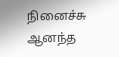நினைச்சு ஆனந்த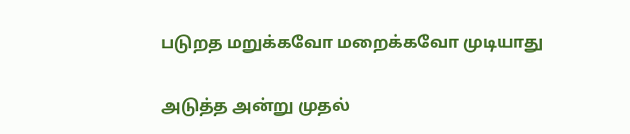படுறத மறுக்கவோ மறைக்கவோ முடியாது


அடுத்த அன்று முதல்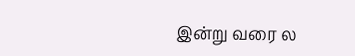இன்று வரை ல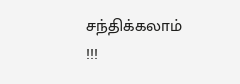சந்திக்கலாம் !!!